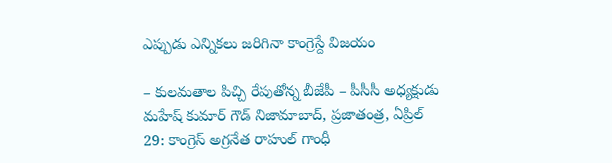ఎప్పుడు ఎన్నికలు జరిగినా కాంగ్రెస్దే విజయం

– కులమతాల పిచ్చి రేపుతోన్న బీజేపీ – పీసీసీ అధ్యక్షుడు మహేష్ కుమార్ గౌడ్ నిజామాబాద్, ప్రజాతంత్ర, ఏప్రిల్ 29: కాంగ్రెస్ అగ్రనేత రాహుల్ గాంధీ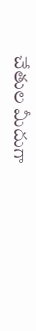చేతుల మీదుగా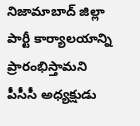నిజామాబాద్ జిల్లా పార్టీ కార్యాలయాన్ని ప్రారంభిస్తామని పీసీసీ అధ్యక్షుడు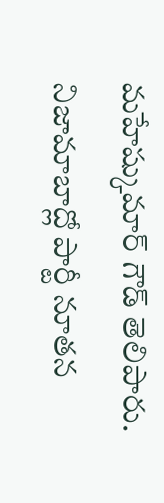మహేష్కుమార్ గౌడ్ తెలిపారు. నిజామాబాద్లో పార్టీ నూతన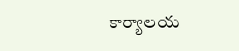కార్యాలయ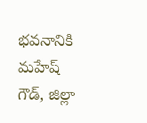భవనానికి మహేష్ గౌడ్, జిల్లా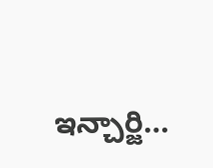ఇన్చార్జి…